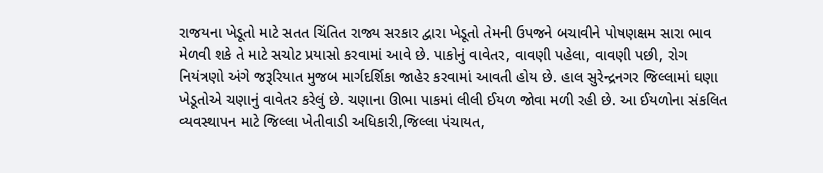રાજયના ખેડૂતો માટે સતત ચિંતિત રાજ્ય સરકાર દ્વારા ખેડૂતો તેમની ઉપજને બચાવીને પોષણક્ષમ સારા ભાવ મેળવી શકે તે માટે સચોટ પ્રયાસો કરવામાં આવે છે. પાકોનું વાવેતર, વાવણી પહેલા, વાવણી પછી, રોગ નિયંત્રણો અંગે જરૂરિયાત મુજબ માર્ગદર્શિકા જાહેર કરવામાં આવતી હોય છે. હાલ સુરેન્દ્રનગર જિલ્લામાં ઘણા ખેડૂતોએ ચણાનું વાવેતર કરેલું છે. ચણાના ઊભા પાકમાં લીલી ઈયળ જોવા મળી રહી છે. આ ઈયળોના સંકલિત વ્યવસ્થાપન માટે જિલ્લા ખેતીવાડી અધિકારી,જિલ્લા પંચાયત,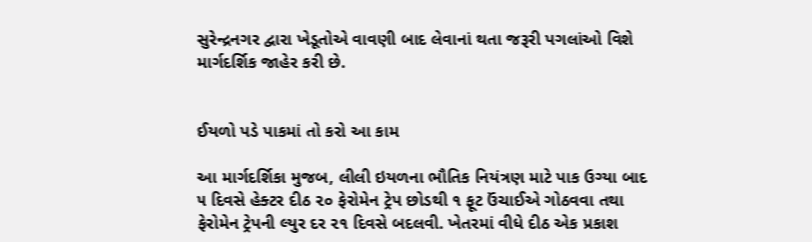સુરેન્દ્રનગર દ્વારા ખેડૂતોએ વાવણી બાદ લેવાનાં થતા જરૂરી પગલાંઓ વિશે માર્ગદર્શિક જાહેર કરી છે.


ઈયળો પડે પાકમાં તો કરો આ કામ

આ માર્ગદર્શિકા મુજબ, લીલી ઇયળના ભૌતિક નિયંત્રણ માટે પાક ઉગ્યા બાદ ૫ દિવસે હેક્ટર દીઠ ૨૦ ફેરોમેન ટ્રેપ છોડથી ૧ ફૂટ ઉંચાઈએ ગોઠવવા તથા ફેરોમેન ટ્રેપની લ્યુર દર ૨૧ દિવસે બદલવી. ખેતરમાં વીધે દીઠ એક પ્રકાશ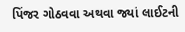પિંજર ગોઠવવા અથવા જ્યાં લાઈટની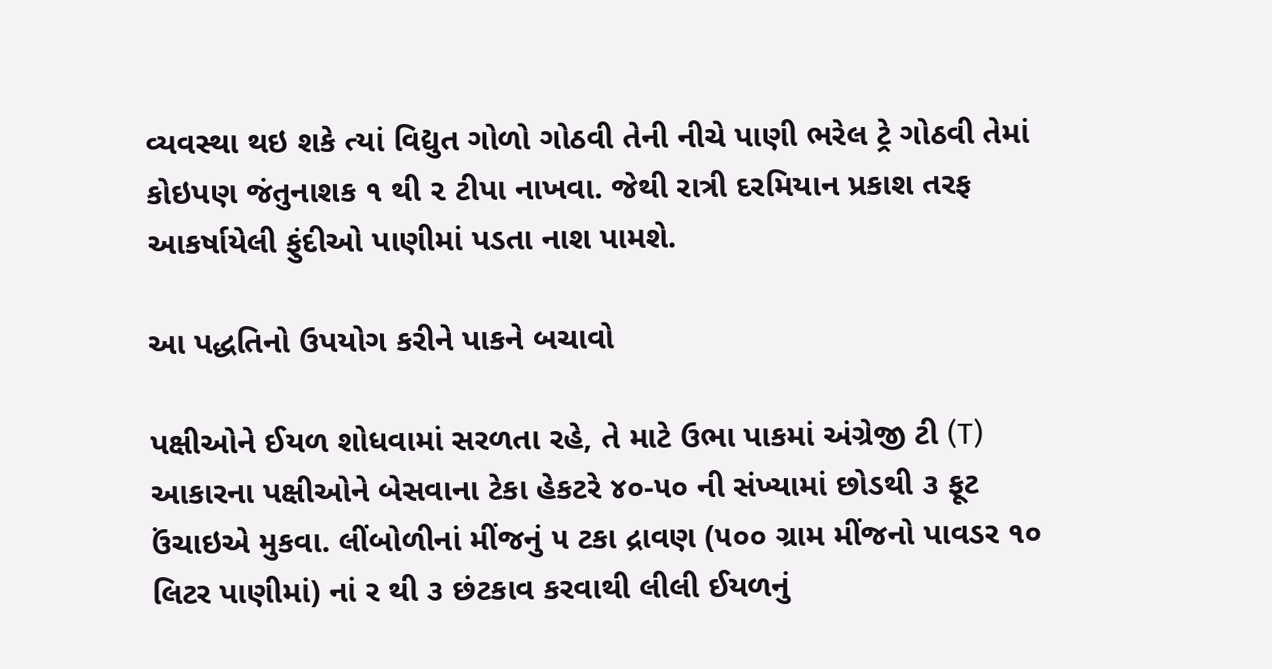વ્યવસ્થા થઇ શકે ત્યાં વિદ્યુત ગોળો ગોઠવી તેની નીચે પાણી ભરેલ ટ્રે ગોઠવી તેમાં કોઇપણ જંતુનાશક ૧ થી ૨ ટીપા નાખવા. જેથી રાત્રી દરમિયાન પ્રકાશ તરફ આકર્ષાયેલી ફુંદીઓ પાણીમાં પડતા નાશ પામશે.

આ પદ્ધતિનો ઉપયોગ કરીને પાકને બચાવો

પક્ષીઓને ઈયળ શોધવામાં સરળતા રહે, તે માટે ઉભા પાકમાં અંગ્રેજી ટી (T) આકારના પક્ષીઓને બેસવાના ટેકા હેકટરે ૪૦-૫૦ ની સંખ્યામાં છોડથી ૩ ફૂટ ઉંચાઇએ મુકવા. લીંબોળીનાં મીંજનું ૫ ટકા દ્રાવણ (૫૦૦ ગ્રામ મીંજનો પાવડર ૧૦ લિટર પાણીમાં) નાં ર થી ૩ છંટકાવ કરવાથી લીલી ઈયળનું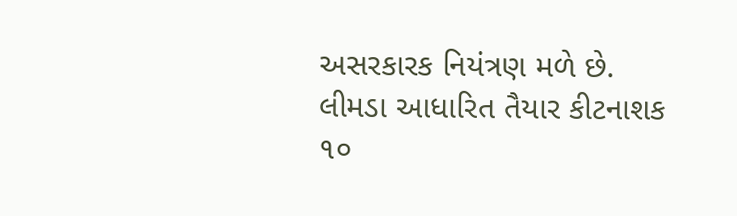અસરકારક નિયંત્રણ મળે છે. લીમડા આધારિત તૈયાર કીટનાશક ૧૦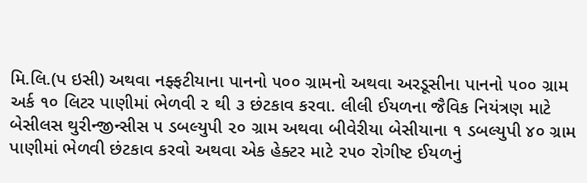મિ.લિ.(પ ઇસી) અથવા નફ્ફટીયાના પાનનો ૫૦૦ ગ્રામનો અથવા અરડૂસીના પાનનો ૫૦૦ ગ્રામ અર્ક ૧૦ લિટર પાણીમાં ભેળવી ૨ થી ૩ છંટકાવ કરવા. લીલી ઈયળના જૈવિક નિયંત્રણ માટે બેસીલસ થુરીન્જીન્સીસ ૫ ડબલ્યુપી ૨૦ ગ્રામ અથવા બીવેરીયા બેસીયાના ૧ ડબલ્યુપી ૪૦ ગ્રામ પાણીમાં ભેળવી છંટકાવ કરવો અથવા એક હેક્ટર માટે ૨૫૦ રોગીષ્ટ ઈયળનું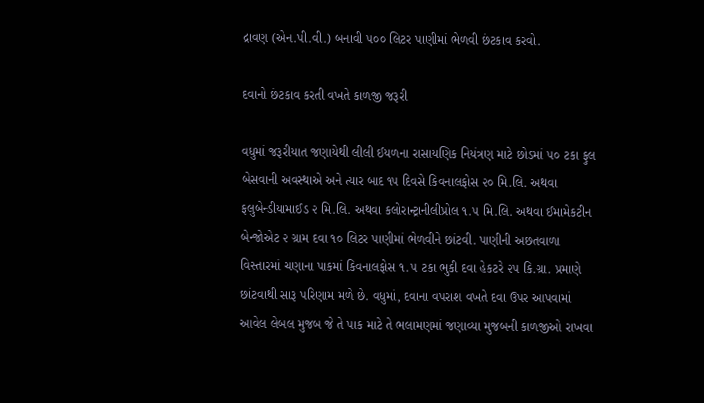દ્રાવણ (એન.પી.વી.) બનાવી ૫૦૦ લિટર પાણીમાં ભેળવી છંટકાવ કરવો.

દવાનો છંટકાવ કરતી વખતે કાળજી જરૂરી

વધુમાં જરૂરીયાત જણાયેથી લીલી ઈયળના રાસાયણિક નિયંત્રણ માટે છોડમાં ૫૦ ટકા ફુલ બેસવાની અવસ્થાએ અને ત્યાર બાદ ૧૫ દિવસે કિવનાલફોસ ૨૦ મિ.લિ. અથવા ફલુબેન્ડીયામાઈડ ૨ મિ.લિ. અથવા કલોરાન્ટ્રાનીલીપ્રોલ ૧.૫ મિ.લિ. અથવા ઈમામેકટીન બેન્જોએટ ૨ ગ્રામ દવા ૧૦ લિટર પાણીમાં ભેળવીને છાંટવી. પાણીની અછતવાળા વિસ્તારમાં ચણાના પાકમાં કિવનાલફોસ ૧.૫ ટકા ભુકી દવા હેકટરે ૨૫ કિ.ગ્રા. પ્રમાણે છાંટવાથી સારૂ પરિણામ મળે છે. વધુમાં, દવાના વપરાશ વખતે દવા ઉપર આપવામાં આવેલ લેબલ મુજબ જે તે પાક માટે તે ભલામણમાં જણાવ્યા મુજબની કાળજીઓ રાખવા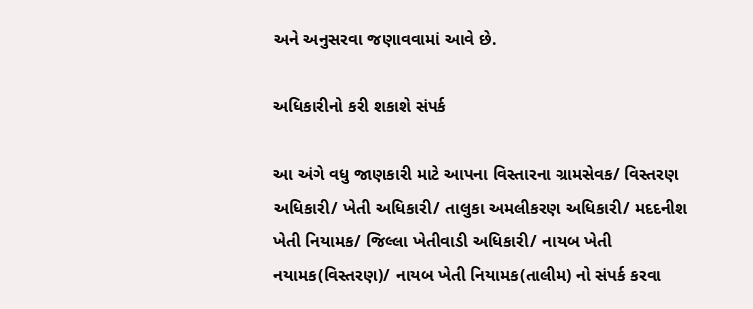અને અનુસરવા જણાવવામાં આવે છે.

અધિકારીનો કરી શકાશે સંપર્ક

આ અંગે વધુ જાણકારી માટે આપના વિસ્તારના ગ્રામસેવક/ વિસ્તરણ અધિકારી/ ખેતી અધિકારી/ તાલુકા અમલીકરણ અધિકારી/ મદદનીશ ખેતી નિયામક/ જિલ્લા ખેતીવાડી અધિકારી/ નાયબ ખેતી નયામક(વિસ્તરણ)/ નાયબ ખેતી નિયામક(તાલીમ) નો સંપર્ક કરવા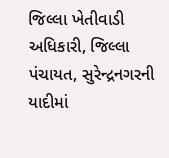જિલ્લા ખેતીવાડી અધિકારી, જિલ્લા પંચાયત, સુરેન્દ્રનગરની યાદીમાં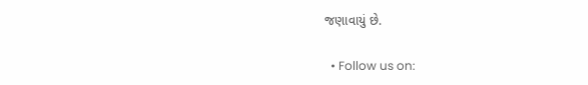જણાવાયું છે.

  • Follow us on: